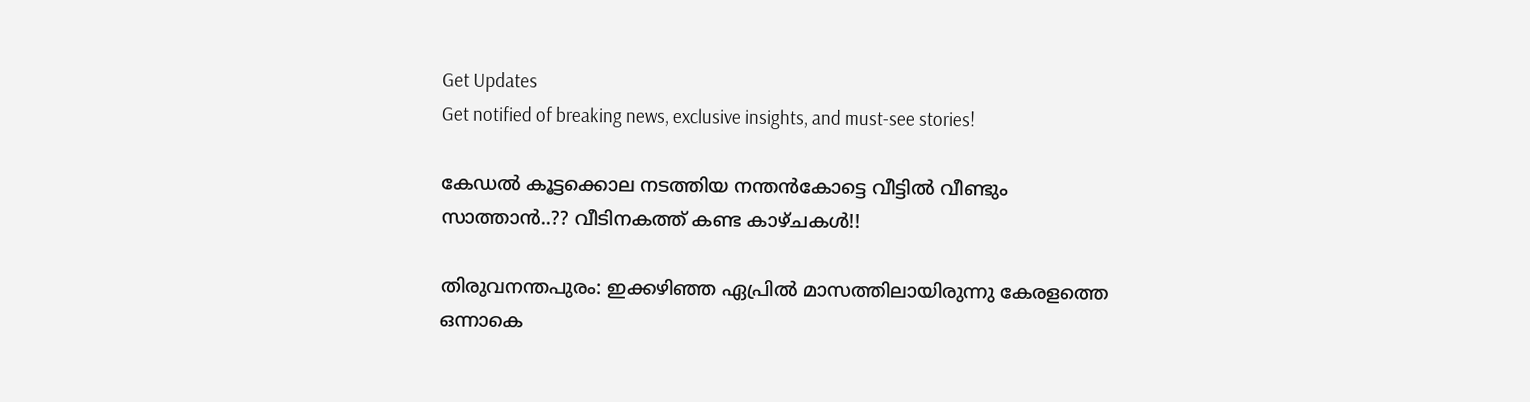Get Updates
Get notified of breaking news, exclusive insights, and must-see stories!

കേഡല്‍ കൂട്ടക്കൊല നടത്തിയ നന്തന്‍കോട്ടെ വീട്ടില്‍ വീണ്ടും സാത്താന്‍..?? വീടിനകത്ത് കണ്ട കാഴ്ചകൾ!!

തിരുവനന്തപുരം: ഇക്കഴിഞ്ഞ ഏപ്രില്‍ മാസത്തിലായിരുന്നു കേരളത്തെ ഒന്നാകെ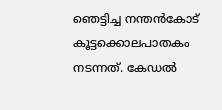ഞെട്ടിച്ച നന്തന്‍കോട് കൂട്ടക്കൊലപാതകം നടന്നത്. കേഡല്‍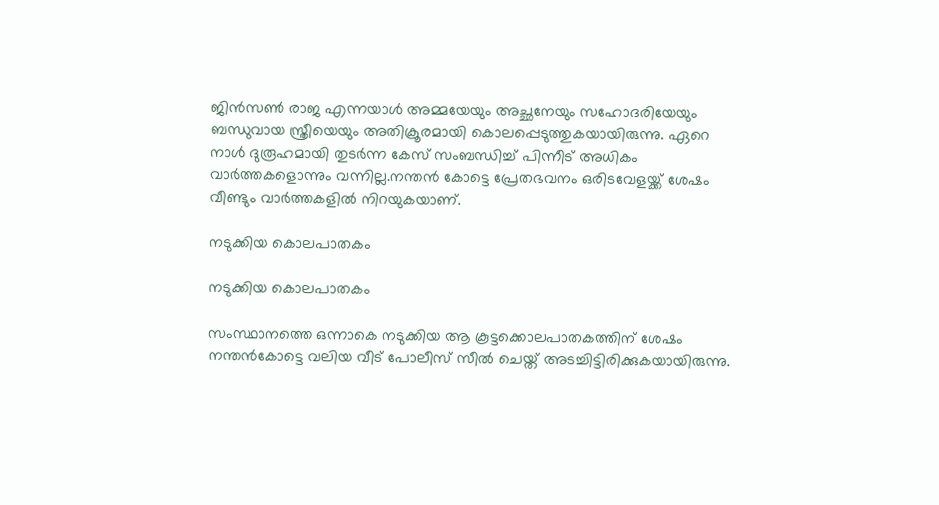ജിന്‍സണ്‍ രാജ എന്നയാള്‍ അമ്മയേയും അച്ഛനേയും സഹോദരിയേയും ബന്ധുവായ സ്ത്രീയെയും അതിക്രൂരമായി കൊലപ്പെടുത്തുകയായിരുന്നു. ഏറെ നാള്‍ ദുരൂഹമായി തുടര്‍ന്ന കേസ് സംബന്ധിച്ച് പിന്നീട് അധികം വാര്‍ത്തകളൊന്നും വന്നില്ല.നന്തന്‍ കോട്ടെ പ്രേതഭവനം ഒരിടവേളയ്ക്ക് ശേഷം വീണ്ടും വാര്‍ത്തകളില്‍ നിറയുകയാണ്.

നടുക്കിയ കൊലപാതകം

നടുക്കിയ കൊലപാതകം

സംസ്ഥാനത്തെ ഒന്നാകെ നടുക്കിയ ആ കൂട്ടക്കൊലപാതകത്തിന് ശേഷം നന്തന്‍കോട്ടെ വലിയ വീട് പോലീസ് സീല്‍ ചെയ്ത് അടച്ചിട്ടിരിക്കുകയായിരുന്നു.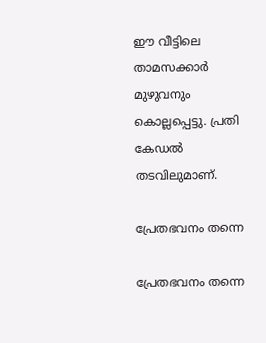ഈ വീട്ടിലെ താമസക്കാര്‍ മുഴുവനും കൊല്ലപ്പെട്ടു. പ്രതി കേഡല്‍ തടവിലുമാണ്.

പ്രേതഭവനം തന്നെ

പ്രേതഭവനം തന്നെ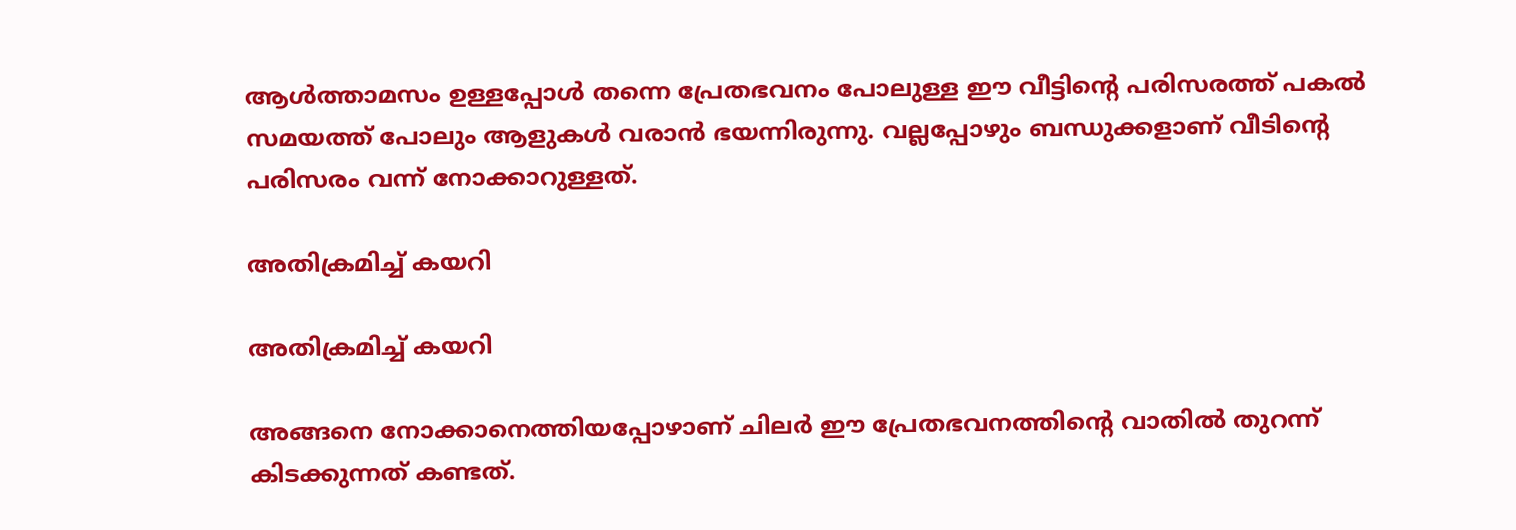ആള്‍ത്താമസം ഉള്ളപ്പോള്‍ തന്നെ പ്രേതഭവനം പോലുള്ള ഈ വീട്ടിന്റെ പരിസരത്ത് പകല്‍ സമയത്ത് പോലും ആളുകള്‍ വരാന്‍ ഭയന്നിരുന്നു. വല്ലപ്പോഴും ബന്ധുക്കളാണ് വീടിന്റെ പരിസരം വന്ന് നോക്കാറുള്ളത്.

അതിക്രമിച്ച് കയറി

അതിക്രമിച്ച് കയറി

അങ്ങനെ നോക്കാനെത്തിയപ്പോഴാണ് ചിലര്‍ ഈ പ്രേതഭവനത്തിന്റെ വാതില്‍ തുറന്ന് കിടക്കുന്നത് കണ്ടത്.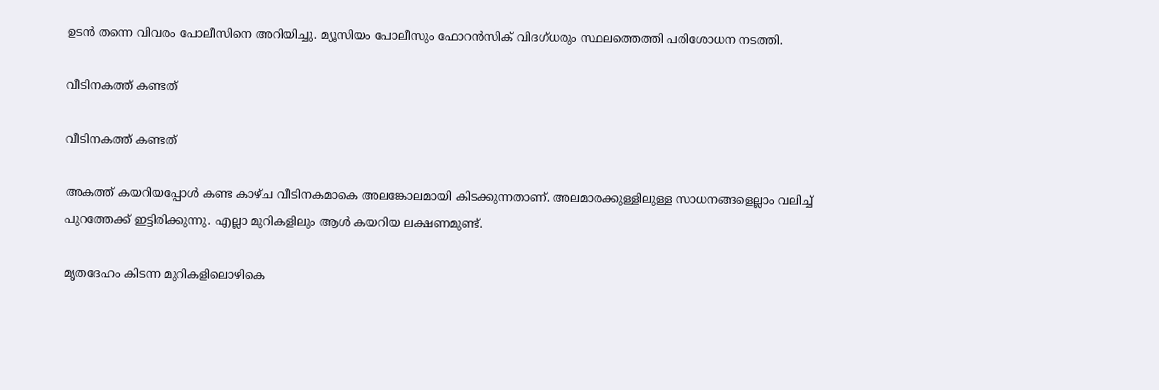ഉടന്‍ തന്നെ വിവരം പോലീസിനെ അറിയിച്ചു. മ്യൂസിയം പോലീസും ഫോറന്‍സിക് വിദഗ്ധരും സ്ഥലത്തെത്തി പരിശോധന നടത്തി.

വീടിനകത്ത് കണ്ടത്

വീടിനകത്ത് കണ്ടത്

അകത്ത് കയറിയപ്പോള്‍ കണ്ട കാഴ്ച വീടിനകമാകെ അലങ്കോലമായി കിടക്കുന്നതാണ്. അലമാരക്കുള്ളിലുള്ള സാധനങ്ങളെല്ലാം വലിച്ച് പുറത്തേക്ക് ഇട്ടിരിക്കുന്നു. എല്ലാ മുറികളിലും ആള്‍ കയറിയ ലക്ഷണമുണ്ട്.

മൃതദേഹം കിടന്ന മുറികളിലൊഴികെ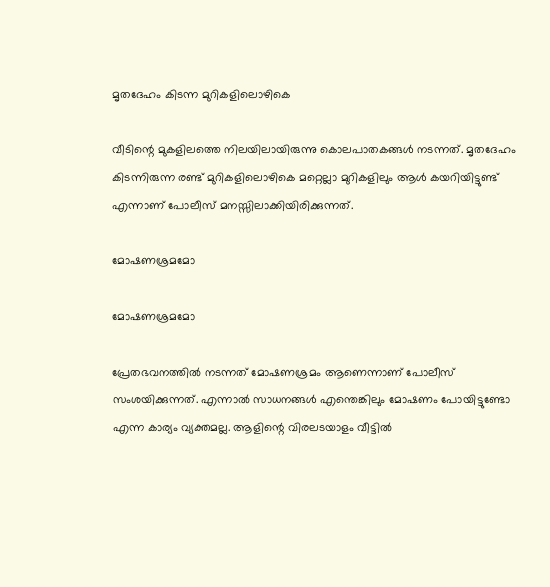മൃതദേഹം കിടന്ന മുറികളിലൊഴികെ

വീടിന്റെ മുകളിലത്തെ നിലയിലായിരുന്നു കൊലപാതകങ്ങള്‍ നടന്നത്. മൃതദേഹം കിടന്നിരുന്ന രണ്ട് മുറികളിലൊഴികെ മറ്റെല്ലാ മുറികളിലും ആള്‍ കയറിയിട്ടുണ്ട് എന്നാണ് പോലീസ് മനസ്സിലാക്കിയിരിക്കുന്നത്.

മോഷണശ്രമമോ

മോഷണശ്രമമോ

പ്രേതഭവനത്തില്‍ നടന്നത് മോഷണശ്രമം ആണെന്നാണ് പോലീസ് സംശയിക്കുന്നത്. എന്നാല്‍ സാധനങ്ങള്‍ എന്തെങ്കിലും മോഷണം പോയിട്ടുണ്ടോ എന്ന കാര്യം വ്യക്തമല്ല. ആളിന്റെ വിരലടയാളം വീട്ടില്‍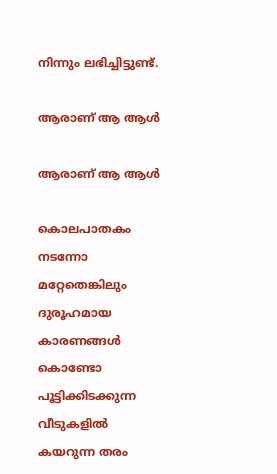നിന്നും ലഭിച്ചിട്ടുണ്ട്.

ആരാണ് ആ ആൾ

ആരാണ് ആ ആൾ

കൊലപാതകം നടന്നോ മറ്റേതെങ്കിലും ദുരൂഹമായ കാരണങ്ങള്‍ കൊണ്ടോ പൂട്ടിക്കിടക്കുന്ന വീടുകളില്‍ കയറുന്ന തരം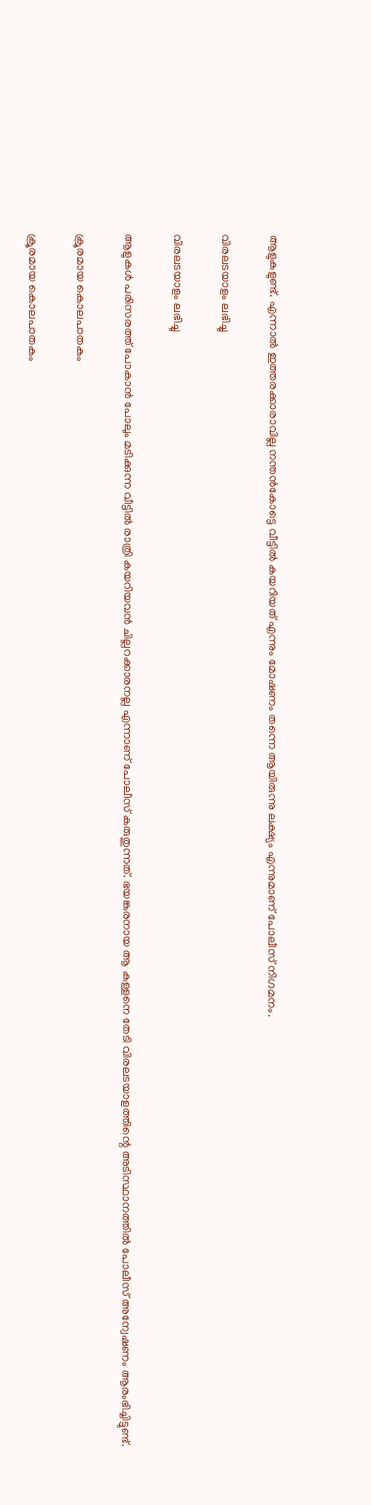ആളുകളുണ്ട്. എന്നാല്‍ ഇത്തരക്കാരാവില്ല നന്തന്‍കോട്ടെ വീട്ടില്‍ കയറിയത് എന്നും മോഷണം തന്നെ ആയിരുന്നു ലക്ഷ്യം എന്നുമാണ് പോലീസ് നിഗമനം.

വിരലടയാളം ലഭിച്ചു

വിരലടയാളം ലഭിച്ചു

ആളുകള്‍ പരിസരത്ത് പോകാന്‍ പോലും മടിക്കുന്ന വീട്ടില്‍ രാത്രി കയറിയവന്‍ ചില്ലറക്കാരനല്ല എന്നാണ് പോലീസ് കരുതുന്നത്. ഭയങ്കരനായ ആ കള്ളനെ തേടി വിരലടയാളത്തിന്റെ അടിസ്ഥാനത്തില്‍ പോലീസ് അന്വേഷണം ആരംഭിച്ചിട്ടുണ്ട്.

ക്രൂരമായ കൊലപാതകം

ക്രൂരമായ കൊലപാതകം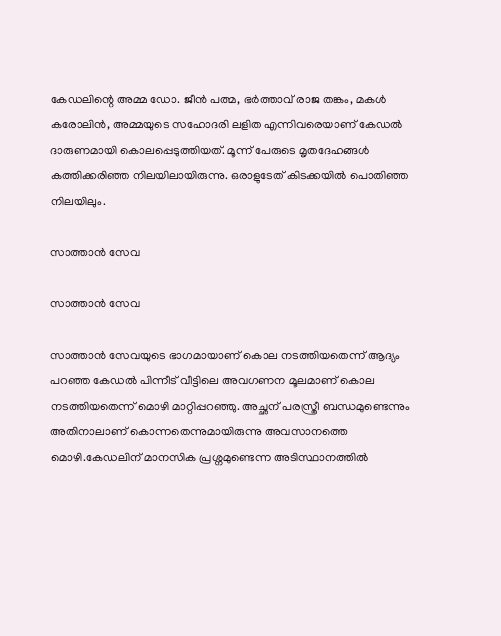കേഡലിന്റെ അമ്മ ഡോ. ജീന്‍ പത്മ, ഭര്‍ത്താവ് രാജ തങ്കം, മകള്‍ കരോലിന്‍, അമ്മയുടെ സഹോദരി ലളിത എന്നിവരെയാണ് കേഡല്‍ ദാരുണമായി കൊലപ്പെടുത്തിയത്. മൂന്ന് പേരുടെ മൃതദേഹങ്ങള്‍ കത്തിക്കരിഞ്ഞ നിലയിലായിരുന്നു. ഒരാളുടേത് കിടക്കയില്‍ പൊതിഞ്ഞ നിലയിലും.

സാത്താൻ സേവ

സാത്താൻ സേവ

സാത്താന്‍ സേവയുടെ ഭാഗമായാണ് കൊല നടത്തിയതെന്ന് ആദ്യം പറഞ്ഞ കേഡല്‍ പിന്നീട് വീട്ടിലെ അവഗണന മൂലമാണ് കൊല നടത്തിയതെന്ന് മൊഴി മാറ്റിപ്പറഞ്ഞു. അച്ഛന് പരസ്ത്രീ ബന്ധമുണ്ടെന്നും അതിനാലാണ് കൊന്നതെന്നുമായിരുന്നു അവസാനത്തെ മൊഴി.കേഡലിന് മാനസിക പ്രശ്നമുണ്ടെന്ന അടിസ്ഥാനത്തിൽ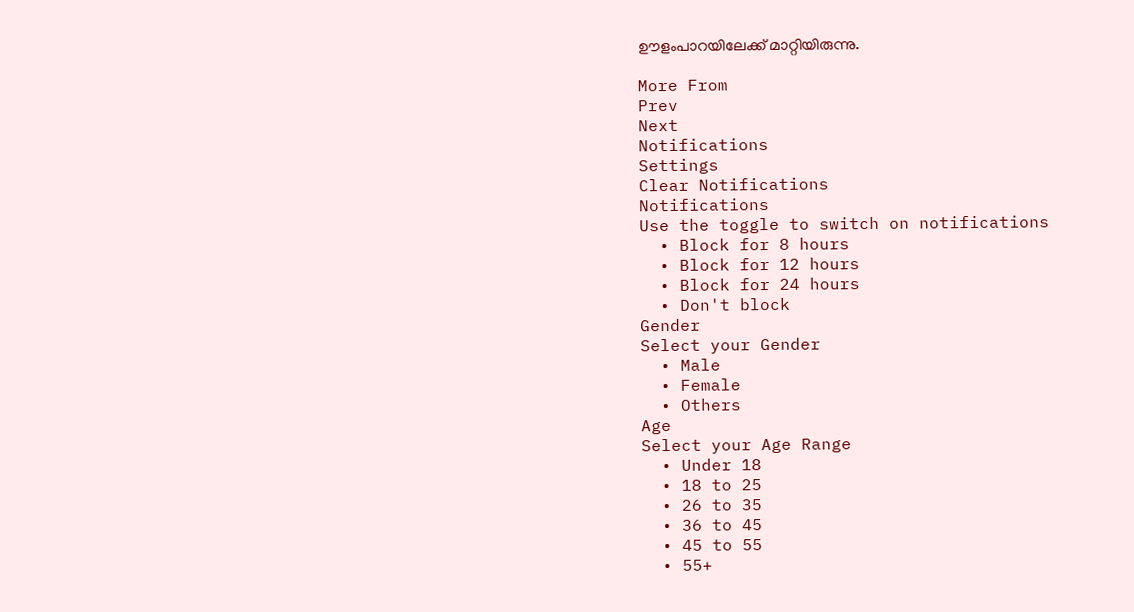ഊളംപാറയിലേക്ക് മാറ്റിയിരുന്നു.

More From
Prev
Next
Notifications
Settings
Clear Notifications
Notifications
Use the toggle to switch on notifications
  • Block for 8 hours
  • Block for 12 hours
  • Block for 24 hours
  • Don't block
Gender
Select your Gender
  • Male
  • Female
  • Others
Age
Select your Age Range
  • Under 18
  • 18 to 25
  • 26 to 35
  • 36 to 45
  • 45 to 55
  • 55+